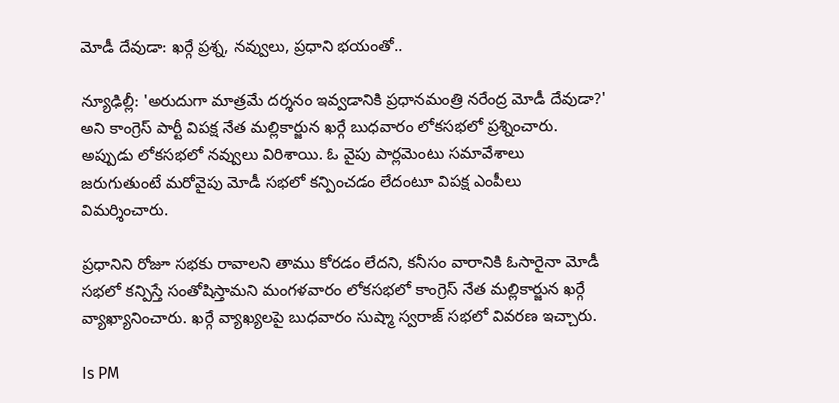మోడీ దేవుడా: ఖర్గే ప్రశ్న, నవ్వులు, ప్రధాని భయంతో..

న్యూఢిల్లీ: 'అరుదుగా మాత్రమే దర్శనం ఇవ్వడానికి ప్రధానమంత్రి నరేంద్ర మోడీ దేవుడా?' అని కాంగ్రెస్ పార్టీ విపక్ష నేత మల్లికార్జున ఖర్గే బుధవారం లోకసభలో ప్రశ్నించారు. అప్పుడు లోకసభలో నవ్వులు విరిశాయి. ఓ వైపు పార్లమెంటు సమావేశాలు జరుగుతుంటే మరోవైపు మోడీ సభలో కన్పించడం లేదంటూ విపక్ష ఎంపీలు విమర్శించారు.

ప్రధానిని రోజూ సభకు రావాలని తాము కోరడం లేదని, కనీసం వారానికి ఓసారైనా మోడీ సభలో కన్పిస్తే సంతోషిస్తామని మంగళవారం లోకసభలో కాంగ్రెస్‌ నేత మల్లికార్జున ఖర్గే వ్యాఖ్యానించారు. ఖర్గే వ్యాఖ్యలపై బుధవారం సుష్మా స్వరాజ్‌ సభలో వివరణ ఇచ్చారు.

Is PM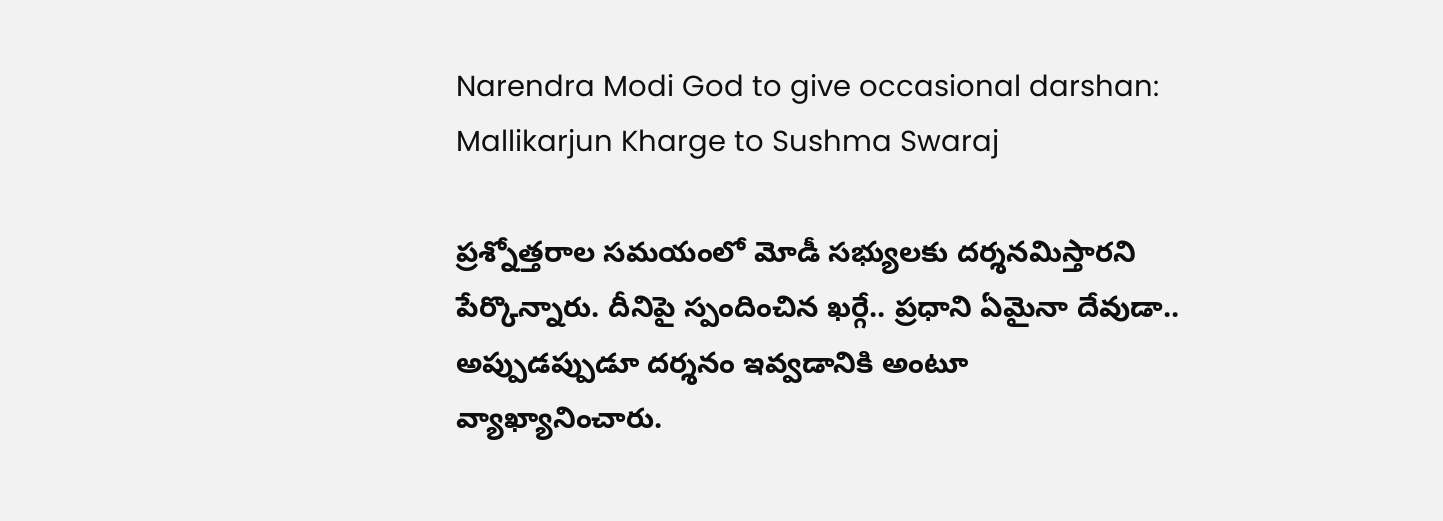Narendra Modi God to give occasional darshan: Mallikarjun Kharge to Sushma Swaraj

ప్రశ్నోత్తరాల సమయంలో మోడీ సభ్యులకు దర్శనమిస్తారని పేర్కొన్నారు. దీనిపై స్పందించిన ఖర్గే.. ప్రధాని ఏమైనా దేవుడా.. అప్పుడప్పుడూ దర్శనం ఇవ్వడానికి అంటూ వ్యాఖ్యానించారు.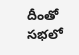దీంతో సభలో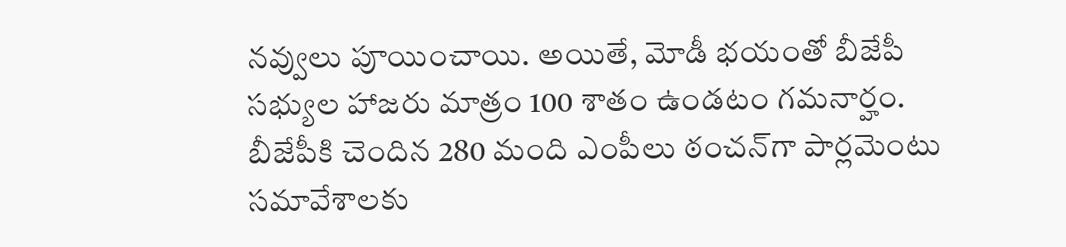నవ్వులు పూయించాయి. అయితే, మోడీ భయంతో బీజేపీ సభ్యుల హాజరు మాత్రం 100 శాతం ఉండటం గమనార్హం. బీజేపీకి చెందిన 280 మంది ఎంపీలు ఠంచన్‌గా పార్లమెంటు సమావేశాలకు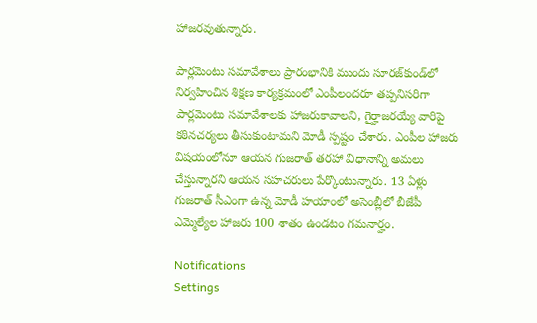హాజరవుతున్నారు.

పార్లమెంటు సమావేశాలు ప్రారంభానికి ముందు సూరజ్‌కుండ్‌లో నిర్వహించిన శిక్షణ కార్యక్రమంలో ఎంపీలందరూ తప్పనిసరిగా పార్లమెంటు సమావేశాలకు హాజరుకావాలని, గైర్హాజరయ్యే వారిపై కఠినచర్యలు తీసుకుంటామని మోడీ స్పష్టం చేశారు. ఎంపీల హాజరు విషయంలోనూ ఆయన గుజరాత్‌ తరహా విధానాన్ని అమలు చేస్తున్నారని ఆయన సహచరులు పేర్కొంటున్నారు. 13 ఏళ్లు గుజరాత్‌ సీఎంగా ఉన్న మోడీ హయాంలో అసెంబ్లీలో బీజేపీ ఎమ్మెల్యేల హాజరు 100 శాతం ఉండటం గమనార్హం.

Notifications
Settings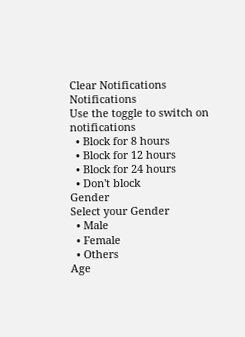Clear Notifications
Notifications
Use the toggle to switch on notifications
  • Block for 8 hours
  • Block for 12 hours
  • Block for 24 hours
  • Don't block
Gender
Select your Gender
  • Male
  • Female
  • Others
Age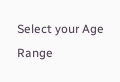Select your Age Range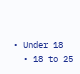• Under 18
  • 18 to 25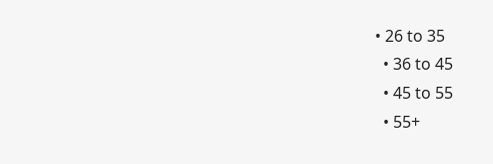• 26 to 35
  • 36 to 45
  • 45 to 55
  • 55+